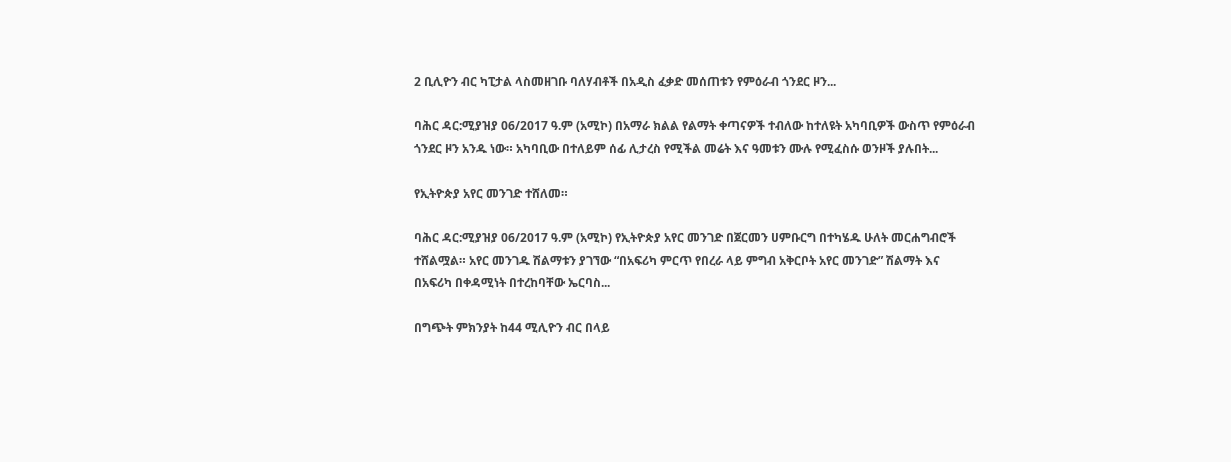2 ቢሊዮን ብር ካፒታል ላስመዘገቡ ባለሃብቶች በአዲስ ፈቃድ መሰጠቱን የምዕራብ ጎንደር ዞን...

ባሕር ዳር:ሚያዝያ 06/2017 ዓ.ም (አሚኮ) በአማራ ክልል የልማት ቀጣናዎች ተብለው ከተለዩት አካባቢዎች ውስጥ የምዕራብ ጎንደር ዞን አንዱ ነው። አካባቢው በተለይም ሰፊ ሊታረስ የሚችል መሬት እና ዓመቱን ሙሉ የሚፈስሱ ወንዞች ያሉበት...

የኢትዮጵያ አየር መንገድ ተሸለመ።

ባሕር ዳር:ሚያዝያ 06/2017 ዓ.ም (አሚኮ) የኢትዮጵያ አየር መንገድ በጀርመን ሀምቡርግ በተካሄዱ ሁለት መርሐግብሮች ተሸልሟል። አየር መንገዱ ሽልማቱን ያገኘው “በአፍሪካ ምርጥ የበረራ ላይ ምግብ አቅርቦት አየር መንገድ” ሽልማት እና በአፍሪካ በቀዳሚነት በተረከባቸው ኤርባስ...

በግጭት ምክንያት ከ44 ሚሊዮን ብር በላይ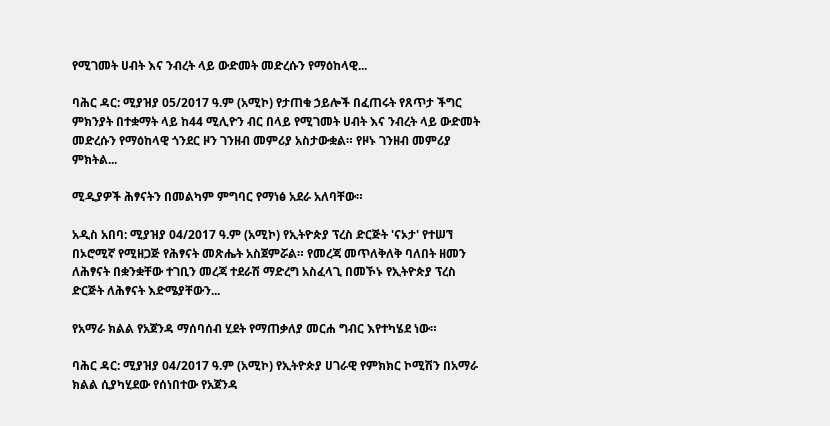የሚገመት ሀብት እና ንብረት ላይ ውድመት መድረሱን የማዕከላዊ...

ባሕር ዳር: ሚያዝያ 05/2017 ዓ.ም (አሚኮ) የታጠቁ ኃይሎች በፈጠሩት የጸጥታ ችግር ምክንያት በተቋማት ላይ ከ44 ሚሊዮን ብር በላይ የሚገመት ሀብት እና ንብረት ላይ ውድመት መድረሱን የማዕከላዊ ጎንደር ዞን ገንዘብ መምሪያ አስታውቋል። የዞኑ ገንዘብ መምሪያ ምክትል...

ሚዲያዎች ሕፃናትን በመልካም ምግባር የማነፅ አደራ አለባቸው።

አዲስ አበባ: ሚያዝያ 04/2017 ዓ.ም (አሚኮ) የኢትዮጵያ ፕረስ ድርጅት 'ናኦታ' የተሠኘ በኦሮሚኛ የሚዘጋጅ የሕፃናት መጽሔት አስጀምሯል። የመረጃ መጥለቅለቅ ባለበት ዘመን ለሕፃናት በቋንቋቸው ተገቢን መረጃ ተደራሽ ማድረግ አስፈላጊ በመኾኑ የኢትዮጵያ ፕረስ ድርጅት ለሕፃናት እድሜያቸውን...

የአማራ ክልል የአጀንዳ ማሰባሰብ ሂደት የማጠቃለያ መርሐ ግብር እየተካሄደ ነው።

ባሕር ዳር: ሚያዝያ 04/2017 ዓ.ም (አሚኮ) የኢትዮጵያ ሀገራዊ የምክክር ኮሚሽን በአማራ ክልል ሲያካሂደው የሰነበተው የአጀንዳ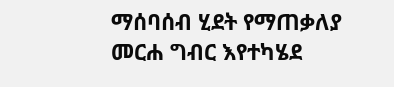ማሰባሰብ ሂደት የማጠቃለያ መርሐ ግብር እየተካሄደ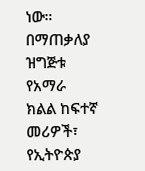ነው። በማጠቃለያ ዝግጅቱ የአማራ ክልል ከፍተኛ መሪዎች፣ የኢትዮጵያ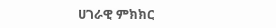ሀገራዊ ምክክር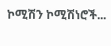ኮሚሽን ኮሚሽነሮች...